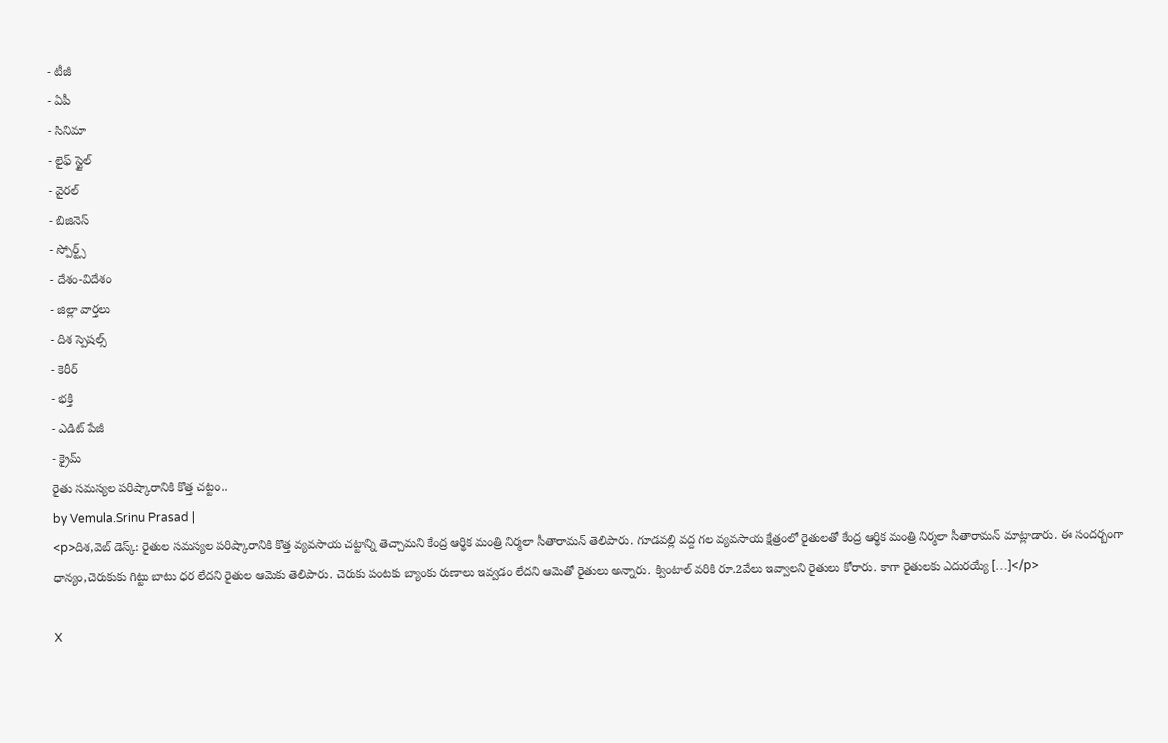- టీజీ
- ఏపీ
- సినిమా
- లైఫ్ స్టైల్
- వైరల్
- బిజినెస్
- స్పోర్ట్స్
- దేశం-విదేశం
- జిల్లా వార్తలు
- దిశ స్పెషల్స్
- కెరీర్
- భక్తి
- ఎడిట్ పేజీ
- క్రైమ్
రైతు సమస్యల పరిష్కారానికి కొత్త చట్టం..
by Vemula.Srinu Prasad |
<p>దిశ,వెబ్ డెస్క్: రైతుల సమస్యల పరిష్కారానికి కొత్త వ్యవసాయ చట్టాన్ని తెచ్చామని కేంద్ర ఆర్థిక మంత్రి నిర్మలా సీతారామన్ తెలిపారు. గూడవల్లి వద్ద గల వ్యవసాయ క్షేత్రంలో రైతులతో కేంద్ర ఆర్థిక మంత్రి నిర్మలా సీతారామన్ మాట్లాడారు. ఈ సందర్బంగా ధాన్యం,చెరుకుకు గిట్టు బాటు ధర లేదని రైతుల ఆమెకు తెలిపారు. చెరుకు పంటకు బ్యాంకు రుణాలు ఇవ్వడం లేదని ఆమెతో రైతులు అన్నారు. క్వింటాల్ వరికి రూ.2వేలు ఇవ్వాలని రైతులు కోరారు. కాగా రైతులకు ఎదురయ్యే […]</p>

X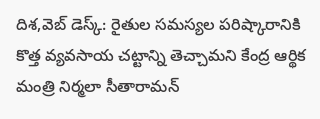దిశ,వెబ్ డెస్క్: రైతుల సమస్యల పరిష్కారానికి కొత్త వ్యవసాయ చట్టాన్ని తెచ్చామని కేంద్ర ఆర్థిక మంత్రి నిర్మలా సీతారామన్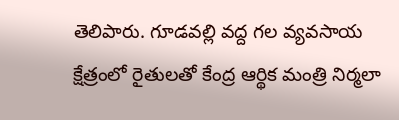తెలిపారు. గూడవల్లి వద్ద గల వ్యవసాయ క్షేత్రంలో రైతులతో కేంద్ర ఆర్థిక మంత్రి నిర్మలా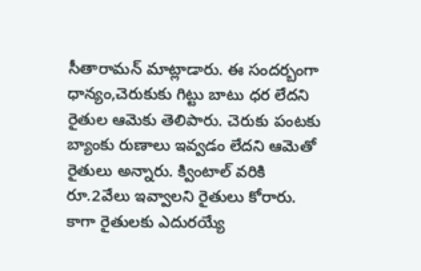సీతారామన్ మాట్లాడారు. ఈ సందర్బంగా ధాన్యం,చెరుకుకు గిట్టు బాటు ధర లేదని రైతుల ఆమెకు తెలిపారు. చెరుకు పంటకు బ్యాంకు రుణాలు ఇవ్వడం లేదని ఆమెతో రైతులు అన్నారు. క్వింటాల్ వరికి రూ.2వేలు ఇవ్వాలని రైతులు కోరారు. కాగా రైతులకు ఎదురయ్యే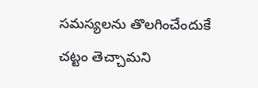సమస్యలను తొలగించేందుకే చట్టం తెచ్చామని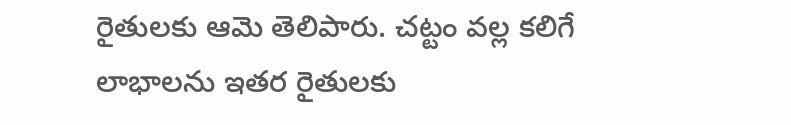రైతులకు ఆమె తెలిపారు. చట్టం వల్ల కలిగే లాభాలను ఇతర రైతులకు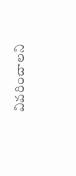వివరించాలని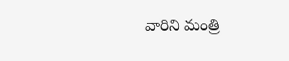వారిని మంత్రి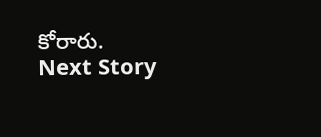కోరారు.
Next Story